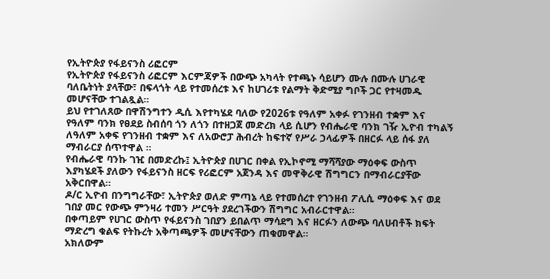የኢትዮጵያ የፋይናንስ ሪፎርም
የኢትዮጵያ የፋይናንስ ሪፎርም እርምጃዎች በውጭ አካላት የተጫኑ ሳይሆን ሙሉ በሙሉ ሀገራዊ ባለቤትነት ያላቸው፣ በፍላጎት ላይ የተመሰረቱ እና ከሀገሪቱ የልማት ቅድሚያ ግቦች ጋር የተዛመዱ መሆናቸው ተገልጿል።
ይህ የተገለጸው በዋሽንግተን ዲሲ እየተካሄደ ባለው የ2026ቱ የዓለም አቀፉ የገንዘብ ተቋም እና የዓለም ባንክ የፀደይ ስብሰባ ጎን ለጎን በተዘጋጀ መድረክ ላይ ሲሆን የብሔራዊ ባንክ ገዥ ኢዮብ ተካልኝ ለዓለም አቀፍ የገንዘብ ተቋም እና ለአውሮፓ ሕብረት ከፍተኛ የሥራ ኃላፊዎች በዘርፉ ላይ ሰፋ ያለ ማብራርያ ሰጥተዋል ።
የብሔራዊ ባንኩ ገዢ በመድረኩ፤ ኢትዮጵያ በሀገር በቀል የኢኮኖሚ ማሻሻያው ማዕቀፍ ውስጥ እያካሄደች ያለውን የፋይናንስ ዘርፍ የሪፎርም አጀንዳ እና መዋቅራዊ ሽግግርን በማብራርያቸው አቅርበዋል።
ዶ/ር ኢዮብ በንግግራቸው፣ ኢትዮጵያ ወለድ ምጣኔ ላይ የተመሰረተ የገንዘብ ፖሊሲ ማዕቀፍ እና ወደ ገበያ መር የውጭ ምንዛሪ ተመን ሥርዓት ያደረገችውን ሽግግር አብራርተዋል።
በቀጣይም የሀገር ውስጥ የፋይናንስ ገበያን ይበልጥ ማሳደግ እና ዘርፉን ለውጭ ባለሀብቶች ክፍት ማድረግ ቁልፍ የትኩረት አቅጣጫዎች መሆናቸውን ጠቁመዋል።
አክለውም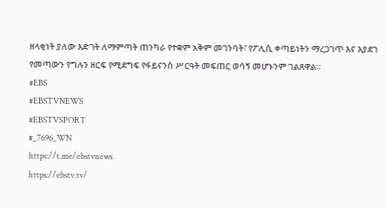ዘላቂነት ያለው እድገት ለማምጣት ጠንካራ የተቋም አቅም መገንባት፣ የፖሊሲ ቀጣይነትን ማረጋገጥ እና እያደገ የመጣውን የግሉን ዘርፍ የሚደግፍ የፋይናንስ ሥርዓት መፍጠር ወሳኝ መሆኑንም ገልጸዋል።
#EBS
#EBSTVNEWS
#EBSTVSPORT
#_7696_WN
https://t.me/ebstvnews
https://ebstv.tv/